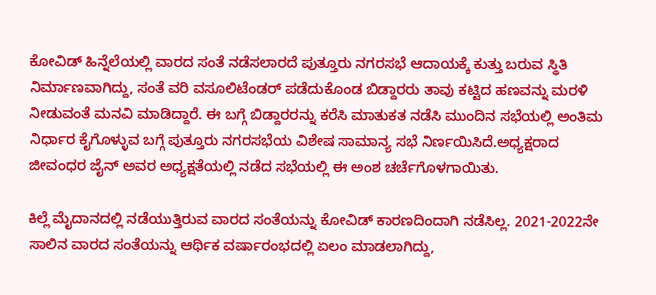ಕೋವಿಡ್ ಹಿನ್ನೆಲೆಯಲ್ಲಿ ವಾರದ ಸಂತೆ ನಡೆಸಲಾರದೆ ಪುತ್ತೂರು ನಗರಸಭೆ ಆದಾಯಕ್ಕೆ ಕುತ್ತು ಬರುವ ಸ್ಥಿತಿ ನಿರ್ಮಾಣವಾಗಿದ್ದು, ಸಂತೆ ವರಿ ವಸೂಲಿಟೆಂಡರ್ ಪಡೆದುಕೊಂಡ ಬಿಡ್ದಾರರು ತಾವು ಕಟ್ಟಿದ ಹಣವನ್ನು ಮರಳಿ ನೀಡುವಂತೆ ಮನವಿ ಮಾಡಿದ್ದಾರೆ. ಈ ಬಗ್ಗೆ ಬಿಡ್ದಾರರನ್ನು ಕರೆಸಿ ಮಾತುಕತ ನಡೆಸಿ ಮುಂದಿನ ಸಭೆಯಲ್ಲಿ ಅಂತಿಮ ನಿರ್ಧಾರ ಕೈಗೊಳ್ಳುವ ಬಗ್ಗೆ ಪುತ್ತೂರು ನಗರಸಭೆಯ ವಿಶೇಷ ಸಾಮಾನ್ಯ ಸಭೆ ನಿರ್ಣಯಿಸಿದೆ.ಅಧ್ಯಕ್ಷರಾದ ಜೀವಂಧರ ಜೈನ್ ಅವರ ಅಧ್ಯಕ್ಷತೆಯಲ್ಲಿ ನಡೆದ ಸಭೆಯಲ್ಲಿ ಈ ಅಂಶ ಚರ್ಚೆಗೊಳಗಾಯಿತು.

ಕಿಲ್ಲೆ ಮೈದಾನದಲ್ಲಿ ನಡೆಯುತ್ತಿರುವ ವಾರದ ಸಂತೆಯನ್ನು ಕೋವಿಡ್ ಕಾರಣದಿಂದಾಗಿ ನಡೆಸಿಲ್ಲ. 2021-2022ನೇ ಸಾಲಿನ ವಾರದ ಸಂತೆಯನ್ನು ಆರ್ಥಿಕ ವರ್ಷಾರಂಭದಲ್ಲಿ ಏಲಂ ಮಾಡಲಾಗಿದ್ದು,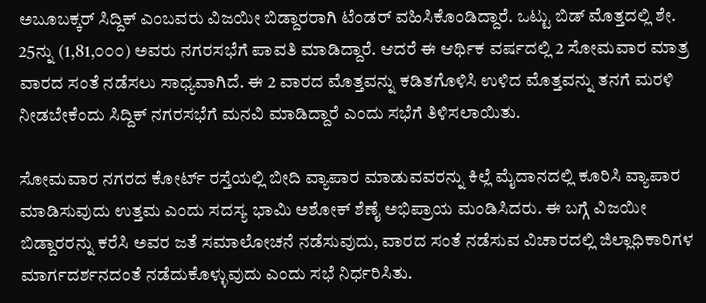ಅಬೂಬಕ್ಕರ್ ಸಿದ್ದಿಕ್ ಎಂಬವರು ವಿಜಯೀ ಬಿಡ್ದಾರರಾಗಿ ಟೆಂಡರ್ ವಹಿಸಿಕೊಂಡಿದ್ದಾರೆ. ಒಟ್ಟು ಬಿಡ್ ಮೊತ್ತದಲ್ಲಿ ಶೇ. 25ನ್ನು (1,81,೦೦೦) ಅವರು ನಗರಸಭೆಗೆ ಪಾವತಿ ಮಾಡಿದ್ದಾರೆ. ಆದರೆ ಈ ಆರ್ಥಿಕ ವರ್ಷದಲ್ಲಿ 2 ಸೋಮವಾರ ಮಾತ್ರ ವಾರದ ಸಂತೆ ನಡೆಸಲು ಸಾಧ್ಯವಾಗಿದೆ. ಈ 2 ವಾರದ ಮೊತ್ತವನ್ನು ಕಡಿತಗೊಳಿಸಿ ಉಳಿದ ಮೊತ್ತವನ್ನು ತನಗೆ ಮರಳಿ ನೀಡಬೇಕೆಂದು ಸಿದ್ದಿಕ್ ನಗರಸಭೆಗೆ ಮನವಿ ಮಾಡಿದ್ದಾರೆ ಎಂದು ಸಭೆಗೆ ತಿಳಿಸಲಾಯಿತು.

ಸೋಮವಾರ ನಗರದ ಕೋರ್ಟ್ ರಸ್ತೆಯಲ್ಲಿ ಬೀದಿ ವ್ಯಾಪಾರ ಮಾಡುವವರನ್ನು ಕಿಲ್ಲೆ ಮೈದಾನದಲ್ಲಿ ಕೂರಿಸಿ ವ್ಯಾಪಾರ ಮಾಡಿಸುವುದು ಉತ್ತಮ ಎಂದು ಸದಸ್ಯ ಭಾಮಿ ಅಶೋಕ್ ಶೆಣೈ ಅಭಿಪ್ರಾಯ ಮಂಡಿಸಿದರು. ಈ ಬಗ್ಗೆ ವಿಜಯೀ ಬಿಡ್ದಾರರನ್ನು ಕರೆಸಿ ಅವರ ಜತೆ ಸಮಾಲೋಚನೆ ನಡೆಸುವುದು, ವಾರದ ಸಂತೆ ನಡೆಸುವ ವಿಚಾರದಲ್ಲಿ ಜಿಲ್ಲಾಧಿಕಾರಿಗಳ ಮಾರ್ಗದರ್ಶನದಂತೆ ನಡೆದುಕೊಳ್ಳುವುದು ಎಂದು ಸಭೆ ನಿರ್ಧರಿಸಿತು.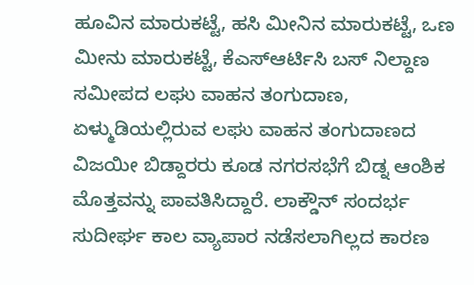ಹೂವಿನ ಮಾರುಕಟ್ಟೆ, ಹಸಿ ಮೀನಿನ ಮಾರುಕಟ್ಟೆ, ಒಣ ಮೀನು ಮಾರುಕಟ್ಟೆ, ಕೆಎಸ್ಆರ್ಟಿಸಿ ಬಸ್ ನಿಲ್ದಾಣ ಸಮೀಪದ ಲಘು ವಾಹನ ತಂಗುದಾಣ, ಏಳ್ಮುಡಿಯಲ್ಲಿರುವ ಲಘು ವಾಹನ ತಂಗುದಾಣದ ವಿಜಯೀ ಬಿಡ್ದಾರರು ಕೂಡ ನಗರಸಭೆಗೆ ಬಿಡ್ನ ಆಂಶಿಕ ಮೊತ್ತವನ್ನು ಪಾವತಿಸಿದ್ದಾರೆ. ಲಾಕ್ಡೌನ್ ಸಂದರ್ಭ ಸುದೀರ್ಘ ಕಾಲ ವ್ಯಾಪಾರ ನಡೆಸಲಾಗಿಲ್ಲದ ಕಾರಣ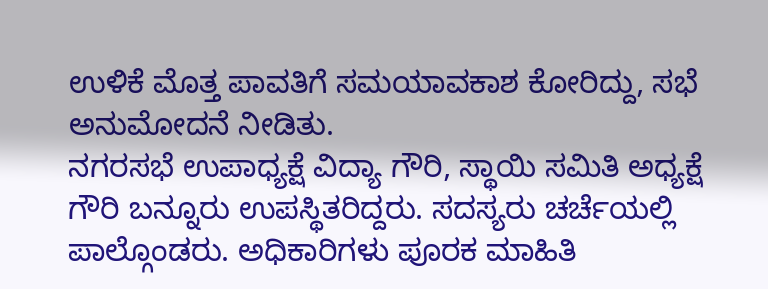ಉಳಿಕೆ ಮೊತ್ತ ಪಾವತಿಗೆ ಸಮಯಾವಕಾಶ ಕೋರಿದ್ದು, ಸಭೆ ಅನುಮೋದನೆ ನೀಡಿತು.
ನಗರಸಭೆ ಉಪಾಧ್ಯಕ್ಷೆ ವಿದ್ಯಾ ಗೌರಿ, ಸ್ಥಾಯಿ ಸಮಿತಿ ಅಧ್ಯಕ್ಷೆ ಗೌರಿ ಬನ್ನೂರು ಉಪಸ್ಥಿತರಿದ್ದರು. ಸದಸ್ಯರು ಚರ್ಚೆಯಲ್ಲಿ ಪಾಲ್ಗೊಂಡರು. ಅಧಿಕಾರಿಗಳು ಪೂರಕ ಮಾಹಿತಿ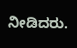ನೀಡಿದರು.